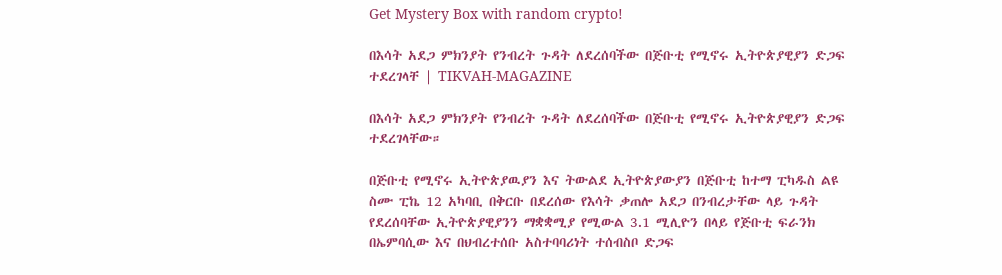Get Mystery Box with random crypto!

በእሳት አደጋ ምክንያት የንብረት ጉዳት ለደረሰባችው በጅቡቲ የሚኖሩ ኢትዮጵያዊያን ድጋፍ ተደረገላቸ | TIKVAH-MAGAZINE

በእሳት አደጋ ምክንያት የንብረት ጉዳት ለደረሰባችው በጅቡቲ የሚኖሩ ኢትዮጵያዊያን ድጋፍ ተደረገላቸው።

በጅቡቲ የሚኖሩ ኢትዮጵያዉያን እና ትውልደ ኢትዮጵያውያን በጅቡቲ ከተማ ፒካዱስ ልዩ ስሙ ፒኬ 12 አካባቢ በቅርቡ በደረሰው የእሳት ቃጠሎ አደጋ በንብረታቸው ላይ ጉዳት የደረሰባቸው ኢትዮጵያዊያንን ማቋቋሚያ የሚውል 3.1 ሚሊዮን በላይ የጅቡቲ ፍራንክ በኤምባሲው እና በህብረተሰቡ አስተባባሪነት ተሰብስቦ ድጋፍ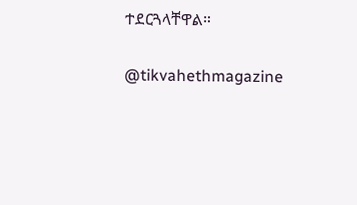ተደርጓላቸዋል።

@tikvahethmagazine